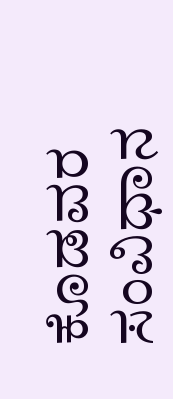ಕೊಡವರ ಸಂವಿಧಾನ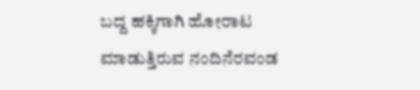ಬದ್ದ ಹಕ್ಕಿಗಾಗಿ ಹೋರಾಟ ಮಾಡುತ್ತಿರುವ ನಂದಿನೆರವಂಡ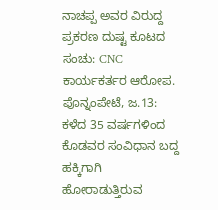ನಾಚಪ್ಪ ಅವರ ವಿರುದ್ದ ಪ್ರಕರಣ ದುಷ್ಟ ಕೂಟದ ಸಂಚು: CNC ಕಾರ್ಯಕರ್ತರ ಆರೋಪ.
ಪೊನ್ನಂಪೇಟೆ, ಜ.13: ಕಳೆದ 35 ವರ್ಷಗಳಿಂದ ಕೊಡವರ ಸಂವಿಧಾನ ಬದ್ದ ಹಕ್ಕಿಗಾಗಿ ಹೋರಾಡುತ್ತಿರುವ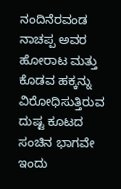ನಂದಿನೆರವಂಡ ನಾಚಪ್ಪ ಅವರ ಹೋರಾಟ ಮತ್ತು ಕೊಡವ ಹಕ್ಕನ್ನು ವಿರೋಧಿಸುತ್ತಿರುವ ದುಷ್ಟ ಕೂಟದ ಸಂಚಿನ ಭಾಗವೇ ಇಂದು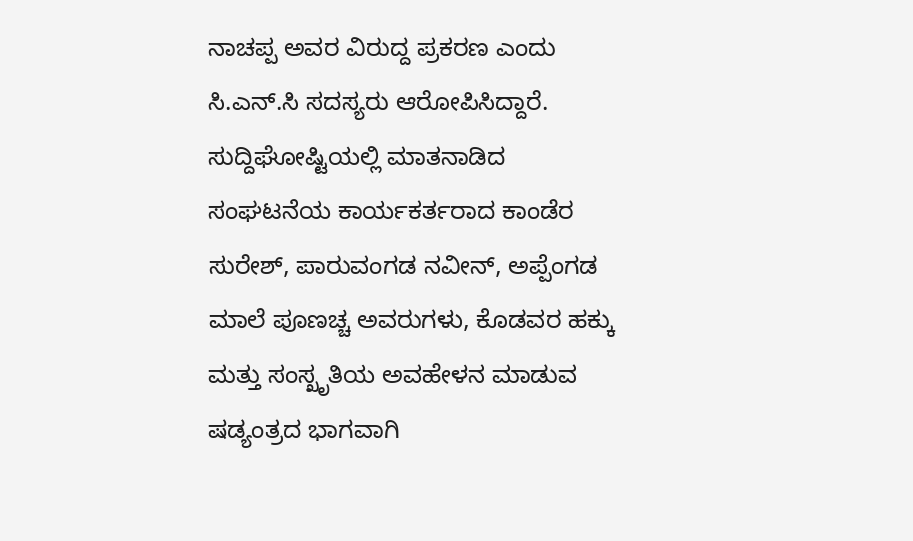ನಾಚಪ್ಪ ಅವರ ವಿರುದ್ದ ಪ್ರಕರಣ ಎಂದು ಸಿ.ಎನ್.ಸಿ ಸದಸ್ಯರು ಆರೋಪಿಸಿದ್ದಾರೆ. ಸುದ್ದಿಘೋಷ್ಟಿಯಲ್ಲಿ ಮಾತನಾಡಿದ ಸಂಘಟನೆಯ ಕಾರ್ಯಕರ್ತರಾದ ಕಾಂಡೆರ ಸುರೇಶ್, ಪಾರುವಂಗಡ ನವೀನ್, ಅಪ್ಪೆಂಗಡ ಮಾಲೆ ಪೂಣಚ್ಚ ಅವರುಗಳು, ಕೊಡವರ ಹಕ್ಕು ಮತ್ತು ಸಂಸ್ಖೃತಿಯ ಅವಹೇಳನ ಮಾಡುವ ಷಡ್ಯಂತ್ರದ ಭಾಗವಾಗಿ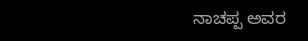ನಾಚಪ್ಪ ಅವರ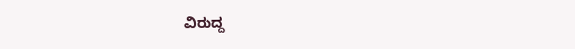ವಿರುದ್ದ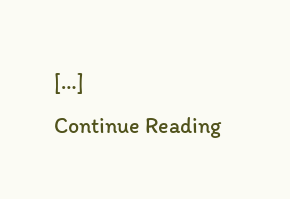[…]
Continue Reading